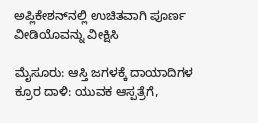ಅಪ್ಲಿಕೇಶನ್‌ನಲ್ಲಿ ಉಚಿತವಾಗಿ ಪೂರ್ಣ ವೀಡಿಯೊವನ್ನು ವೀಕ್ಷಿಸಿ

ಮೈಸೂರು: ಆಸ್ತಿ ಜಗಳಕ್ಕೆ ದಾಯಾದಿಗಳ ಕ್ರೂರ ದಾಳಿ: ಯುವಕ ಆಸ್ಪತ್ರೆಗೆ,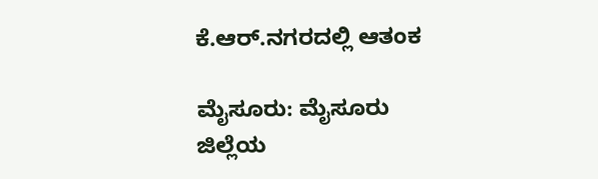ಕೆ.ಆರ್.ನಗರದಲ್ಲಿ ಆತಂಕ

ಮೈಸೂರು: ಮೈಸೂರು ಜಿಲ್ಲೆಯ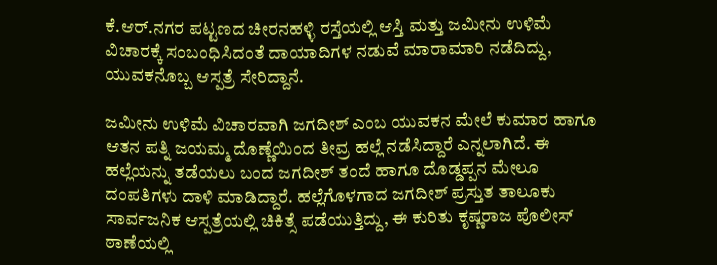ಕೆ.ಆರ್.ನಗರ ಪಟ್ಟಣದ ಚೀರನಹಳ್ಳಿ ರಸ್ತೆಯಲ್ಲಿ ಆಸ್ತಿ ಮತ್ತು ಜಮೀನು ಉಳಿಮೆ ವಿಚಾರಕ್ಕೆ ಸಂಬಂಧಿಸಿದಂತೆ ದಾಯಾದಿಗಳ ನಡುವೆ ಮಾರಾಮಾರಿ ನಡೆದಿದ್ದು, ಯುವಕನೊಬ್ಬ ಆಸ್ಪತ್ರೆ ಸೇರಿದ್ದಾನೆ.

ಜಮೀನು ಉಳಿಮೆ ವಿಚಾರವಾಗಿ ಜಗದೀಶ್ ಎಂಬ ಯುವಕನ ಮೇಲೆ ಕುಮಾರ ಹಾಗೂ ಆತನ ಪತ್ನಿ ಜಯಮ್ಮ ದೊಣ್ಣೆಯಿಂದ ತೀವ್ರ ಹಲ್ಲೆ ನಡೆಸಿದ್ದಾರೆ ಎನ್ನಲಾಗಿದೆ. ಈ ಹಲ್ಲೆಯನ್ನು ತಡೆಯಲು ಬಂದ ಜಗದೀಶ್ ತಂದೆ ಹಾಗೂ ದೊಡ್ಡಪ್ಪನ ಮೇಲೂ ದಂಪತಿಗಳು ದಾಳಿ ಮಾಡಿದ್ದಾರೆ. ಹಲ್ಲೆಗೊಳಗಾದ ಜಗದೀಶ್ ಪ್ರಸ್ತುತ ತಾಲೂಕು ಸಾರ್ವಜನಿಕ ಆಸ್ಪತ್ರೆಯಲ್ಲಿ ಚಿಕಿತ್ಸೆ ಪಡೆಯುತ್ತಿದ್ದು, ಈ ಕುರಿತು ಕೃಷ್ಣರಾಜ ಪೊಲೀಸ್ ಠಾಣೆಯಲ್ಲಿ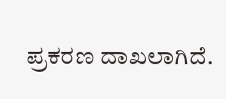ಪ್ರಕರಣ ದಾಖಲಾಗಿದೆ.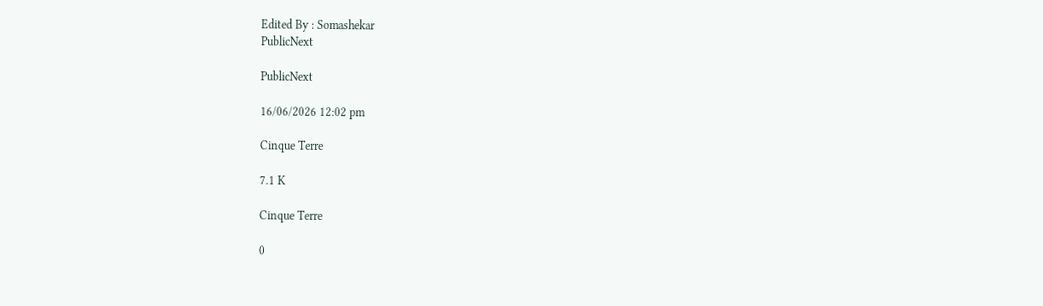Edited By : Somashekar
PublicNext

PublicNext

16/06/2026 12:02 pm

Cinque Terre

7.1 K

Cinque Terre

0